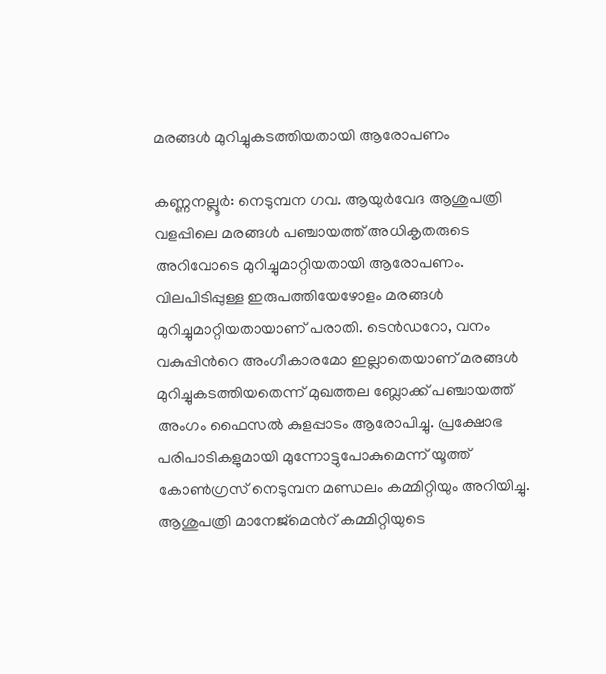മരങ്ങൾ മുറിച്ചുകടത്തിയതായി ആരോപണം

കണ്ണനല്ലൂർ: നെടുമ്പന ഗവ. ആയുർവേദ ആശുപത്രി വളപ്പിലെ മരങ്ങൾ പഞ്ചായത്ത് അധികൃതരുടെ അറിവോടെ മുറിച്ചുമാറ്റിയതായി ആരോപണം. വിലപിടിപ്പുള്ള ഇരുപത്തിയേഴോളം മരങ്ങൾ മുറിച്ചുമാറ്റിയതായാണ് പരാതി. ടെൻഡറോ, വനം വകുപ്പിന്‍റെ അംഗീകാരമോ ഇല്ലാതെയാണ് മരങ്ങൾ മുറിച്ചുകടത്തിയതെന്ന് മുഖത്തല ബ്ലോക്ക് പഞ്ചായത്ത് അംഗം ഫൈസൽ കുളപ്പാടം ആരോപിച്ചു. പ്രക്ഷോഭ പരിപാടികളുമായി മുന്നോട്ടുപോകുമെന്ന് യൂത്ത് കോൺഗ്രസ് നെടുമ്പന മണ്ഡലം കമ്മിറ്റിയും അറിയിച്ചു. ആശുപത്രി മാനേജ്മെന്‍റ് കമ്മിറ്റിയുടെ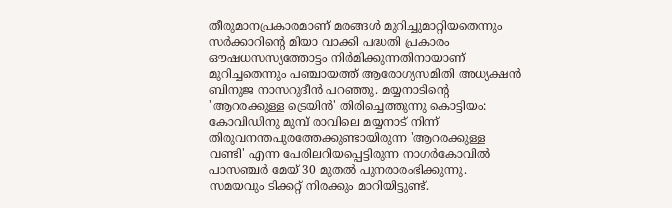തീരുമാനപ്രകാരമാണ് മരങ്ങൾ മുറിച്ചുമാറ്റിയതെന്നും സർക്കാറിന്‍റെ മിയാ വാക്കി പദ്ധതി പ്രകാരം ഔഷധസസ്യത്തോട്ടം നിർമിക്കുന്നതിനായാണ് മുറിച്ചതെന്നും പഞ്ചായത്ത് ആരോഗ്യസമിതി അധ്യക്ഷൻ ബിനുജ നാസറുദീൻ പറഞ്ഞു. മയ്യനാടിന്‍റെ 'ആറരക്കുള്ള ട്രെയിൻ' തിരിച്ചെത്തുന്നു കൊട്ടിയം: കോവിഡിനു മുമ്പ് രാവിലെ മയ്യനാട് നിന്ന് തിരുവനന്തപുരത്തേക്കുണ്ടായിരുന്ന 'ആറരക്കുള്ള വണ്ടി' എന്ന പേരിലറിയപ്പെട്ടിരുന്ന നാഗർകോവിൽ പാസഞ്ചർ മേയ് 30 മുതൽ പുനരാരംഭിക്കുന്നു. സമയവും ടിക്കറ്റ് നിരക്കും മാറിയിട്ടുണ്ട്.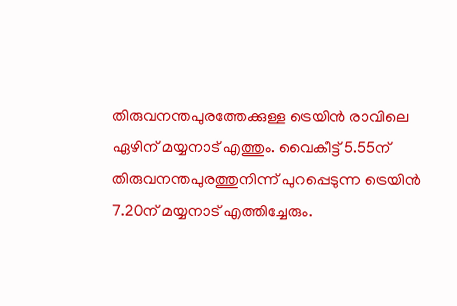തിരുവനന്തപുരത്തേക്കുള്ള ട്രെയിൻ രാവിലെ ഏഴിന് മയ്യനാട് എത്തും. വൈകീട്ട് 5.55ന് തിരുവനന്തപുരത്തുനിന്ന് പുറപ്പെടുന്ന ട്രെയിൻ 7.20ന് മയ്യനാട് എത്തിച്ചേരും.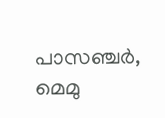പാസഞ്ചർ, മെമു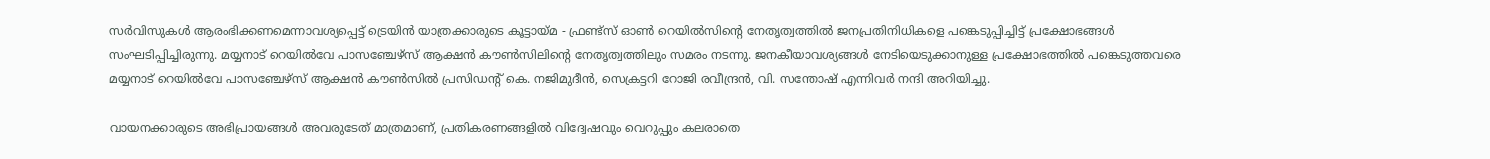സർവിസുകൾ ആരംഭിക്കണമെന്നാവശ്യപ്പെട്ട് ട്രെയിൻ യാത്രക്കാരുടെ കൂട്ടായ്മ - ഫ്രണ്ട്സ് ഓൺ റെയിൽസിന്‍റെ നേതൃത്വത്തിൽ ജനപ്രതിനിധികളെ പങ്കെടുപ്പിച്ചിട്ട് പ്രക്ഷോഭങ്ങൾ സംഘടിപ്പിച്ചിരുന്നു. മയ്യനാട് റെയിൽവേ പാസഞ്ചേഴ്സ് ആക്ഷൻ കൗൺസിലിന്‍റെ നേതൃത്വത്തിലും സമരം നടന്നു. ജനകീയാവശ്യങ്ങൾ നേടിയെടുക്കാനുള്ള പ്രക്ഷോഭത്തിൽ പങ്കെടുത്തവരെ മയ്യനാട് റെയിൽവേ പാസഞ്ചേഴ്സ് ആക്ഷൻ കൗൺസിൽ പ്രസിഡന്‍റ് കെ. നജിമുദീൻ, സെക്രട്ടറി റോജി രവീന്ദ്രൻ, വി. സന്തോഷ് എന്നിവർ നന്ദി അറിയിച്ചു.

വായനക്കാരുടെ അഭിപ്രായങ്ങള്‍ അവരുടേത് മാത്രമാണ്, പ്രതികരണങ്ങളിൽ വിദ്വേഷവും വെറുപ്പും കലരാതെ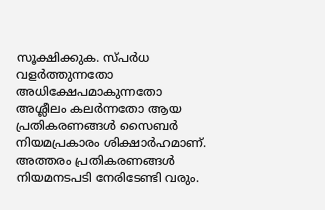സൂക്ഷിക്കുക. സ്പർധ വളർത്തുന്നതോ അധിക്ഷേപമാകുന്നതോ അശ്ലീലം കലർന്നതോ ആയ പ്രതികരണങ്ങൾ സൈബർ നിയമപ്രകാരം ശിക്ഷാർഹമാണ്. അത്തരം പ്രതികരണങ്ങൾ നിയമനടപടി നേരിടേണ്ടി വരും.